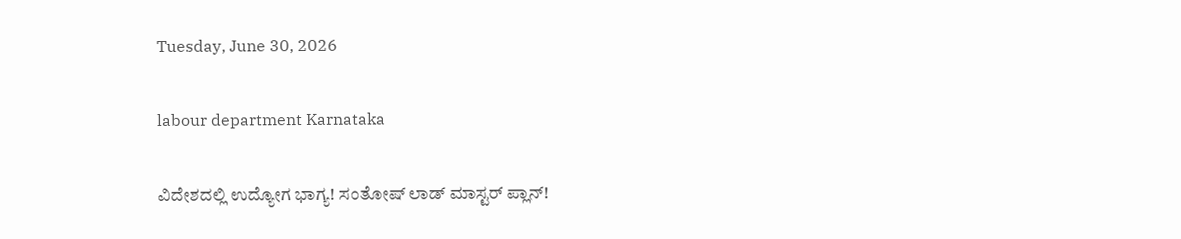Tuesday, June 30, 2026

labour department Karnataka

ವಿದೇಶದಲ್ಲಿ ಉದ್ಯೋಗ ಭಾಗ್ಯ! ಸಂತೋಷ್ ಲಾಡ್ ಮಾಸ್ಟರ್ ಪ್ಲಾನ್!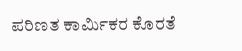ಪರಿಣತ ಕಾರ್ಮಿಕರ ಕೊರತೆ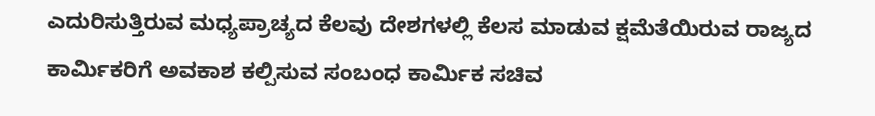ಎದುರಿಸುತ್ತಿರುವ ಮಧ್ಯಪ್ರಾಚ್ಯದ ಕೆಲವು ದೇಶಗಳಲ್ಲಿ ಕೆಲಸ ಮಾಡುವ ಕ್ಷಮೆತೆಯಿರುವ ರಾಜ್ಯದ ಕಾರ್ಮಿಕರಿಗೆ ಅವಕಾಶ ಕಲ್ಪಿಸುವ ಸಂಬಂಧ ಕಾರ್ಮಿಕ ಸಚಿವ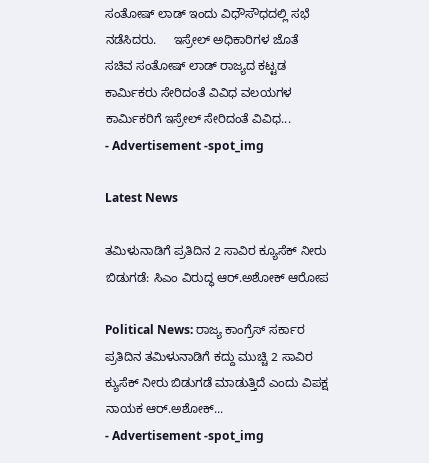ಸಂತೋಷ್‌ ಲಾಡ್‌ ಇಂದು ವಿಧೌಸೌಧದಲ್ಲಿ ಸಭೆ ನಡೆಸಿದರು.     ಇಸ್ರೇಲ್ ಅಧಿಕಾರಿಗಳ ಜೊತೆ ಸಚಿವ ಸಂತೋಷ್ ಲಾಡ್ ರಾಜ್ಯದ ಕಟ್ಟಡ ಕಾರ್ಮಿಕರು ಸೇರಿದಂತೆ ವಿವಿಧ ವಲಯಗಳ ಕಾರ್ಮಿಕರಿಗೆ ಇಸ್ರೇಲ್ ಸೇರಿದಂತೆ ವಿವಿಧ...
- Advertisement -spot_img

Latest News

ತಮಿಳುನಾಡಿಗೆ ಪ್ರತಿದಿನ 2 ಸಾವಿರ ಕ್ಯೂಸೆಕ್ ನೀರು ಬಿಡುಗಡೆ: ಸಿಎಂ ವಿರುದ್ಧ ಆರ್.ಅಶೋಕ್ ಆರೋಪ

Political News: ರಾಜ್ಯ ಕಾಂಗ್ರೆಸ್ ಸರ್ಕಾರ ಪ್ರತಿದಿನ ತಮಿಳುನಾಡಿಗೆ ಕದ್ದು ಮುಚ್ಚಿ 2 ಸಾವಿರ ಕ್ಯುಸೆಕ್ ನೀರು ಬಿಡುಗಡೆ ಮಾಡುತ್ತಿದೆ ಎಂದು ವಿಪಕ್ಷ ನಾಯಕ ಆರ್.ಅಶೋಕ್...
- Advertisement -spot_img